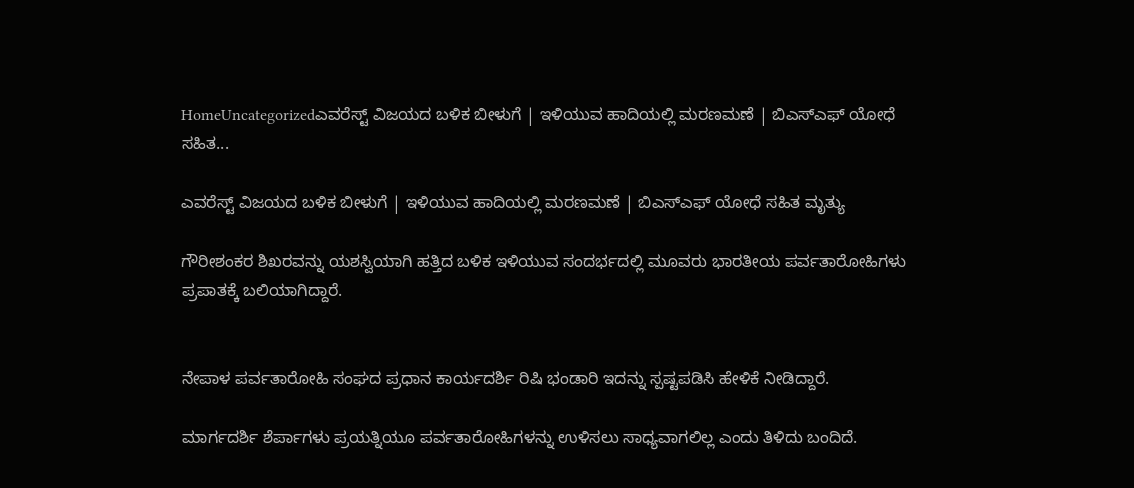HomeUncategorizedಎವರೆಸ್ಟ್ ವಿಜಯದ ಬಳಿಕ ಬೀಳುಗೆ | ಇಳಿಯುವ ಹಾದಿಯಲ್ಲಿ ಮರಣಮಣೆ | ಬಿಎಸ್‌ಎಫ್ ಯೋಧೆ ಸಹಿತ...

ಎವರೆಸ್ಟ್ ವಿಜಯದ ಬಳಿಕ ಬೀಳುಗೆ | ಇಳಿಯುವ ಹಾದಿಯಲ್ಲಿ ಮರಣಮಣೆ | ಬಿಎಸ್‌ಎಫ್ ಯೋಧೆ ಸಹಿತ ಮೃತ್ಯು

ಗೌರೀಶಂಕರ ಶಿಖರವನ್ನು ಯಶಸ್ವಿಯಾಗಿ ಹತ್ತಿದ ಬಳಿಕ ಇಳಿಯುವ ಸಂದರ್ಭದಲ್ಲಿ ಮೂವರು ಭಾರತೀಯ ಪರ್ವತಾರೋಹಿಗಳು ಪ್ರಪಾತಕ್ಕೆ ಬಲಿಯಾಗಿದ್ದಾರೆ.


ನೇಪಾಳ ಪರ್ವತಾರೋಹಿ ಸಂಘದ ಪ್ರಧಾನ ಕಾರ್ಯದರ್ಶಿ ರಿಷಿ ಭಂಡಾರಿ ಇದನ್ನು ಸ್ಪಷ್ಟಪಡಿಸಿ ಹೇಳಿಕೆ ನೀಡಿದ್ದಾರೆ.

ಮಾರ್ಗದರ್ಶಿ ಶೆರ್ಪಾಗಳು ಪ್ರಯತ್ನಿಯೂ ಪರ್ವತಾರೋಹಿಗಳನ್ನು ಉಳಿಸಲು ಸಾಧ್ಯವಾಗಲಿಲ್ಲ ಎಂದು ತಿಳಿದು ಬಂದಿದೆ.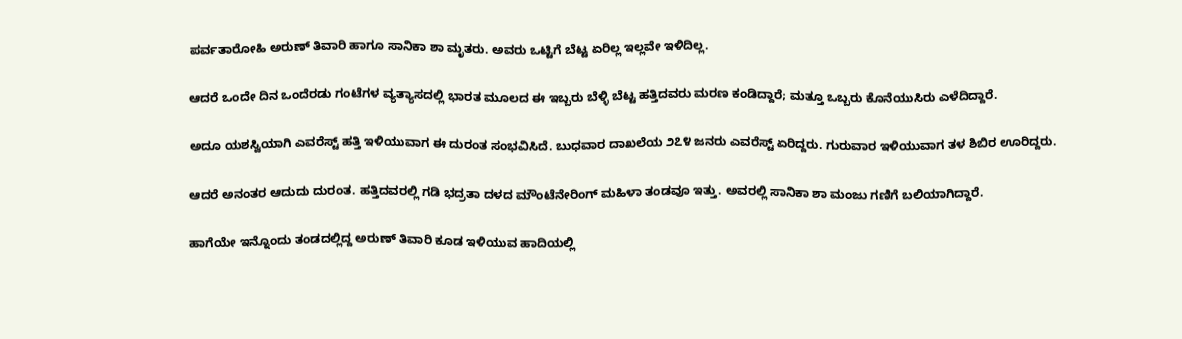ಪರ್ವತಾರೋಹಿ ಅರುಣ್ ತಿವಾರಿ ಹಾಗೂ ಸಾನಿಕಾ ಶಾ ಮೃತರು. ಅವರು ಒಟ್ಟಿಗೆ ಬೆಟ್ಟ ಏರಿಲ್ಲ ಇಲ್ಲವೇ ಇಳಿದಿಲ್ಲ.

ಆದರೆ ಒಂದೇ ದಿನ ಒಂದೆರಡು ಗಂಟೆಗಳ ವ್ಯತ್ಯಾಸದಲ್ಲಿ ಭಾರತ ಮೂಲದ ಈ ಇಬ್ಬರು ಬೆಳ್ಳಿ ಬೆಟ್ಟ ಹತ್ತಿದವರು ಮರಣ ಕಂಡಿದ್ದಾರೆ; ಮತ್ತೂ ಒಬ್ಬರು ಕೊನೆಯುಸಿರು ಎಳೆದಿದ್ದಾರೆ.

ಅದೂ ಯಶಸ್ವಿಯಾಗಿ ಎವರೆಸ್ಟ್ ಹತ್ತಿ ಇಳಿಯುವಾಗ ಈ ದುರಂತ ಸಂಭವಿಸಿದೆ. ಬುಧವಾರ ದಾಖಲೆಯ ೨೭೪ ಜನರು ಎವರೆಸ್ಟ್ ಏರಿದ್ದರು. ಗುರುವಾರ ಇಳಿಯುವಾಗ ತಳ ಶಿಬಿರ ಊರಿದ್ದರು.

ಆದರೆ ಅನಂತರ ಆದುದು ದುರಂತ. ಹತ್ತಿದವರಲ್ಲಿ ಗಡಿ ಭದ್ರತಾ ದಳದ ಮೌಂಟೆನೇರಿಂಗ್ ಮಹಿಳಾ ತಂಡವೂ ಇತ್ತು. ಅವರಲ್ಲಿ ಸಾನಿಕಾ ಶಾ ಮಂಜು ಗಣಿಗೆ ಬಲಿಯಾಗಿದ್ದಾರೆ.

ಹಾಗೆಯೇ ಇನ್ನೊಂದು ತಂಡದಲ್ಲಿದ್ದ ಅರುಣ್ ತಿವಾರಿ ಕೂಡ ಇಳಿಯುವ ಹಾದಿಯಲ್ಲಿ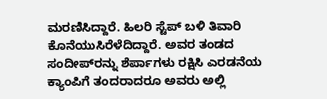ಮರಣಿಸಿದ್ದಾರೆ. ಹಿಲರಿ ಸ್ಟೆಪ್ ಬಳಿ ತಿವಾರಿ ಕೊನೆಯುಸಿರೆಳೆದಿದ್ದಾರೆ. ಅವರ ತಂಡದ ಸಂದೀಪ್‌ರನ್ನು ಶೆರ್ಪಾಗಳು ರಕ್ಷಿಸಿ ಎರಡನೆಯ ಕ್ಯಾಂಪಿಗೆ ತಂದರಾದರೂ ಅವರು ಅಲ್ಲಿ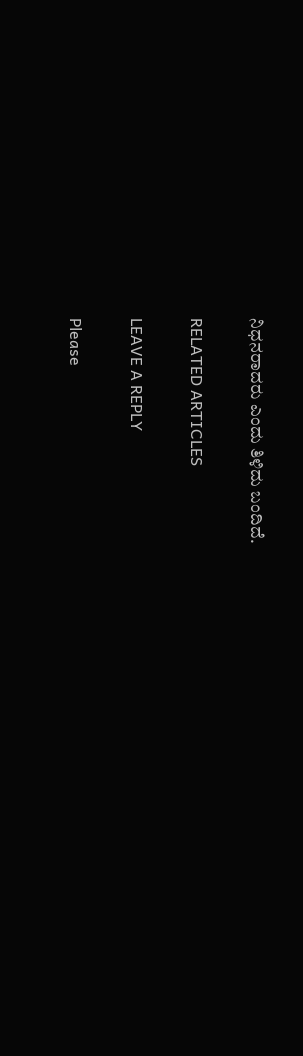ನಿಧನರಾದರು ಎಂದು ತಿಳಿದು ಬಂದಿದೆ.

RELATED ARTICLES

LEAVE A REPLY

Please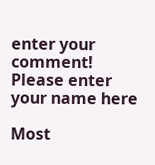enter your comment!
Please enter your name here

Most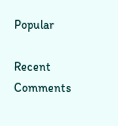Popular

Recent Comments